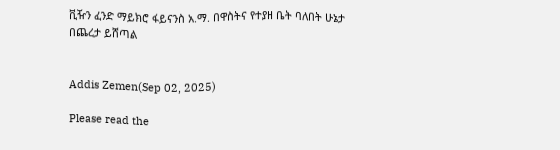ቪዥን ፈንድ ማይክሮ ፋይናንስ አ.ማ. በዋስትና የተያዘ ቤት ባለበት ሁኔታ በጨረታ ይሸጣል


Addis Zemen(Sep 02, 2025)

Please read the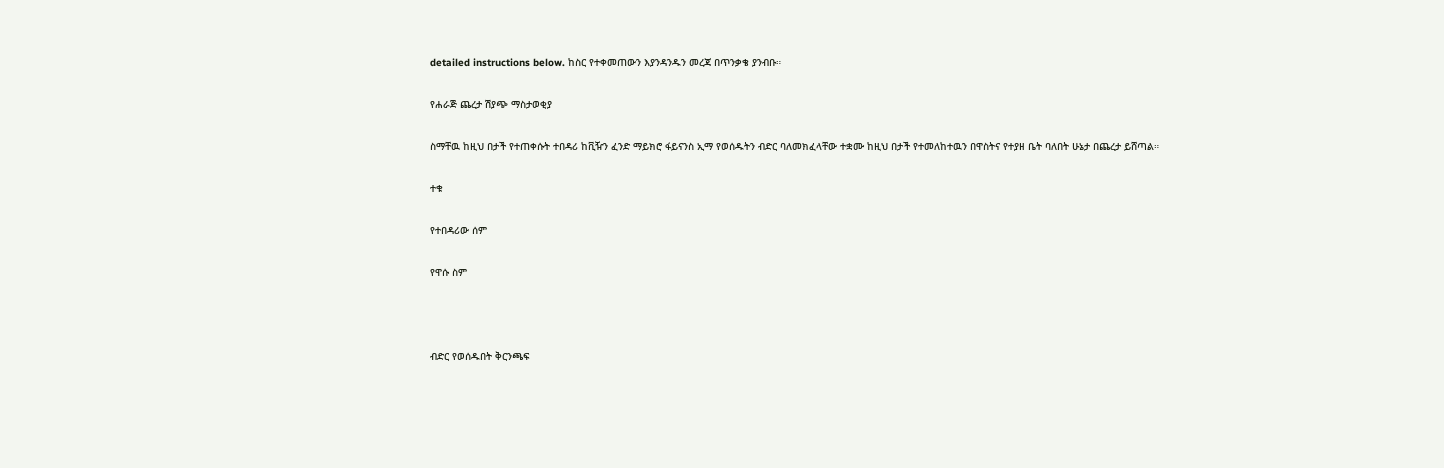detailed instructions below. ከስር የተቀመጠውን እያንዳንዱን መረጃ በጥንቃቄ ያንብቡ።

የሐራጅ ጨረታ ሽያጭ ማስታወቂያ

ስማቸዉ ከዚህ በታች የተጠቀሱት ተበዳሪ ከቪዥን ፈንድ ማይክሮ ፋይናንስ ኢማ የወሰዱትን ብድር ባለመክፈላቸው ተቋሙ ከዚህ በታች የተመለከተዉን በዋስትና የተያዘ ቤት ባለበት ሁኔታ በጨረታ ይሸጣል።

ተቁ

የተበዳሪው ሰም

የዋሱ ስም



ብድር የወሰዱበት ቅርንጫፍ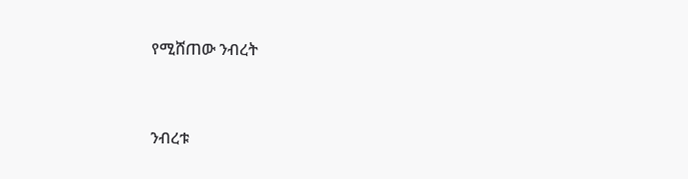የሚሸጠው ንብረት



ንብረቱ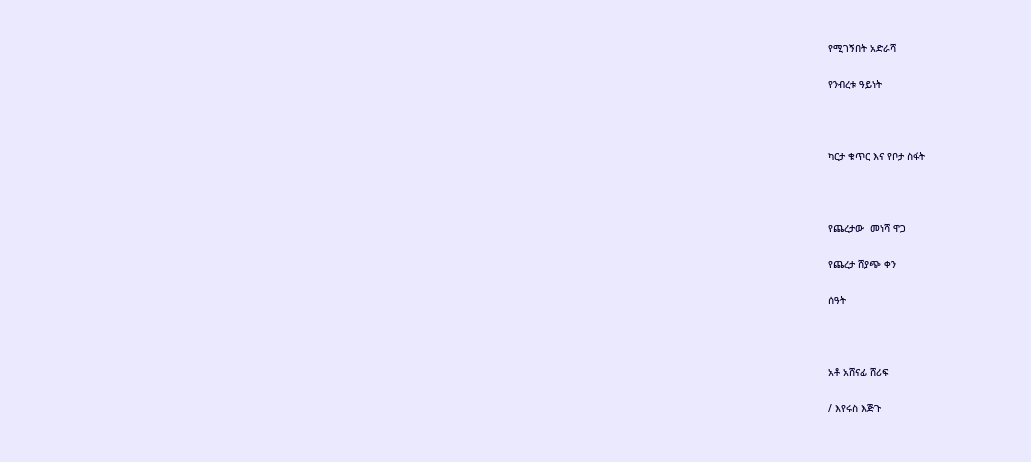የሚገኝበት አድራሻ

የንብረቱ ዓይነት



ካርታ ቁጥር እና የቦታ ስፋት



የጨረታው  መነሻ ዋጋ

የጨረታ ሸያጭ ቀን

ሰዓት



አቶ አሸናፊ ሸሪፍ

/ እየሩስ እጅጉ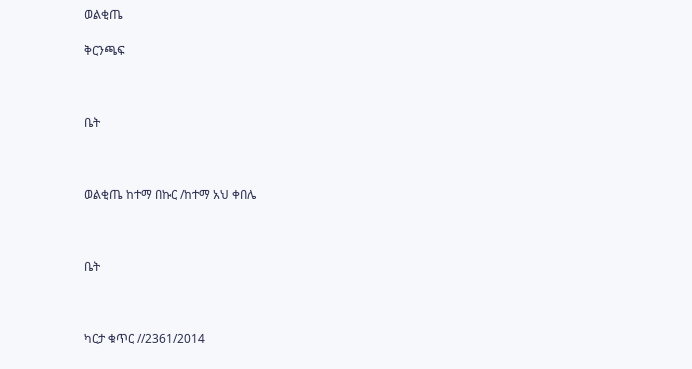ወልቂጤ

ቅርንጫፍ



ቤት



ወልቂጤ ከተማ በኩር /ከተማ አህ ቀበሌ



ቤት



ካርታ ቁጥር //2361/2014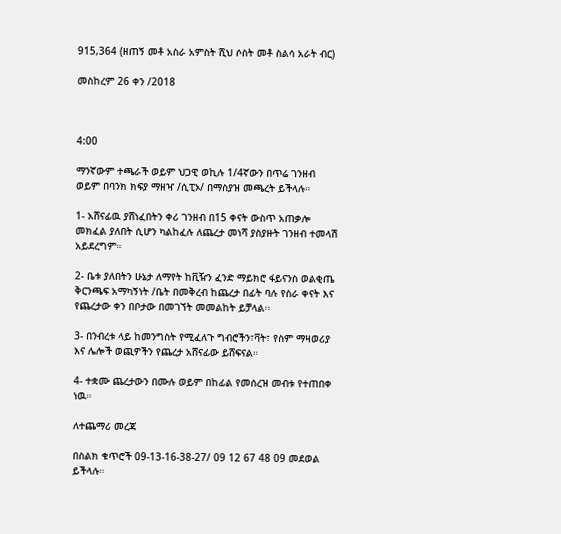915,364 (ዘጠኝ መቶ አስራ አምስት ሺህ ሶስት መቶ ስልሳ አራት ብር)

መስከረም 26 ቀን /2018



4:00

ማንኛውም ተጫራች ወይም ህጋዊ ወኪሉ 1/4ኛውን በጥሬ ገንዘብ ወይም በባንክ ክፍያ ማዘዣ /ሲፒኦ/ በማስያዝ መጫረት ይችላሉ።

1- አሸናፊዉ ያሸነፈበትን ቀሪ ገንዘብ በ15 ቀናት ውስጥ አጠቃሎ መክፈል ያለበት ሲሆን ካልከፈሉ ለጨረታ መነሻ ያስያዙት ገንዘብ ተመላሽ አይደረግም።

2- ቤቱ ያለበትን ሁኔታ ለማየት ከቪዥን ፈንድ ማይክሮ ፋይናንስ ወልቂጤ ቅርንጫፍ አማካኝነት /ቤት በመቅረብ ከጨረታ በፊት ባሉ የስራ ቀናት እና የጨረታው ቀን በቦታው በመገኘት መመልከት ይቻላል፡፡

3- በንብረቱ ላይ ከመንግስት የሚፈለጉ ግብሮችን፣ቫት፣ የስም ማዛወሪያ እና ሌሎች ወጪዎችን የጨረታ አሸናፊው ይሸፍናል።

4- ተቋሙ ጨረታውን በሙሉ ወይም በከፊል የመሰረዝ መብቱ የተጠበቀ ነዉ።

ለተጨማሪ መረጃ

በስልክ ቁጥሮች 09-13-16-38-27/ 09 12 67 48 09 መደወል ይችላሉ።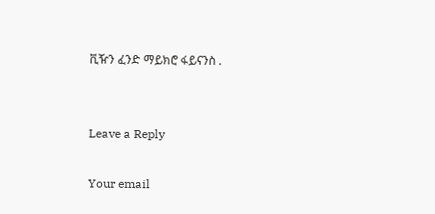ቪዥን ፈንድ ማይክሮ ፋይናንስ .


Leave a Reply

Your email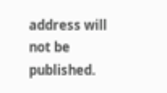address will not be published.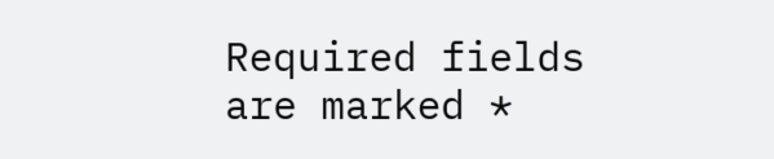Required fields are marked *